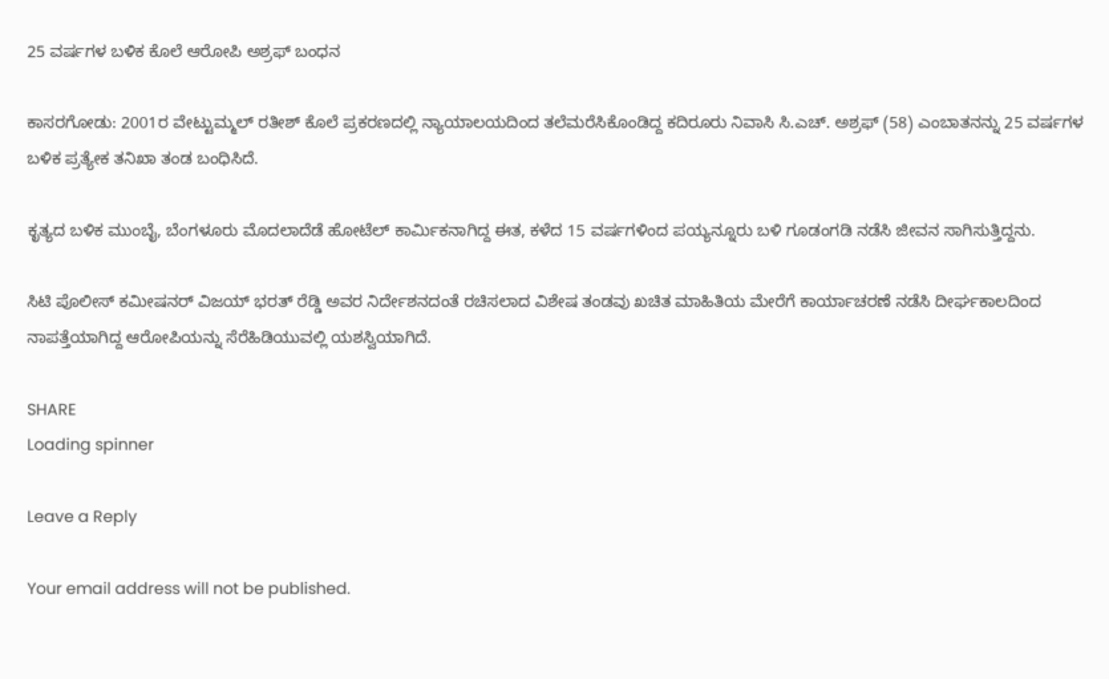25 ವರ್ಷಗಳ ಬಳಿಕ ಕೊಲೆ ಆರೋಪಿ ಅಶ್ರಫ್ ಬಂಧನ

ಕಾಸರಗೋಡು: 2001ರ ವೇಟ್ಟುಮ್ಮಲ್ ರತೀಶ್ ಕೊಲೆ ಪ್ರಕರಣದಲ್ಲಿ ನ್ಯಾಯಾಲಯದಿಂದ ತಲೆಮರೆಸಿಕೊಂಡಿದ್ದ ಕದಿರೂರು ನಿವಾಸಿ ಸಿ.ಎಚ್. ಅಶ್ರಫ್ (58) ಎಂಬಾತನನ್ನು 25 ವರ್ಷಗಳ ಬಳಿಕ ಪ್ರತ್ಯೇಕ ತನಿಖಾ ತಂಡ ಬಂಧಿಸಿದೆ.

ಕೃತ್ಯದ ಬಳಿಕ ಮುಂಬೈ, ಬೆಂಗಳೂರು ಮೊದಲಾದೆಡೆ ಹೋಟೆಲ್ ಕಾರ್ಮಿಕನಾಗಿದ್ದ ಈತ, ಕಳೆದ 15 ವರ್ಷಗಳಿಂದ ಪಯ್ಯನ್ನೂರು ಬಳಿ ಗೂಡಂಗಡಿ ನಡೆಸಿ ಜೀವನ ಸಾಗಿಸುತ್ತಿದ್ದನು.

ಸಿಟಿ ಪೊಲೀಸ್ ಕಮೀಷನರ್ ವಿಜಯ್ ಭರತ್ ರೆಡ್ಡಿ ಅವರ ನಿರ್ದೇಶನದಂತೆ ರಚಿಸಲಾದ ವಿಶೇಷ ತಂಡವು ಖಚಿತ ಮಾಹಿತಿಯ ಮೇರೆಗೆ ಕಾರ್ಯಾಚರಣೆ ನಡೆಸಿ ದೀರ್ಘಕಾಲದಿಂದ ನಾಪತ್ತೆಯಾಗಿದ್ದ ಆರೋಪಿಯನ್ನು ಸೆರೆಹಿಡಿಯುವಲ್ಲಿ ಯಶಸ್ವಿಯಾಗಿದೆ.

SHARE
Loading spinner

Leave a Reply

Your email address will not be published.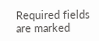Required fields are marked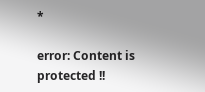*

error: Content is protected !!